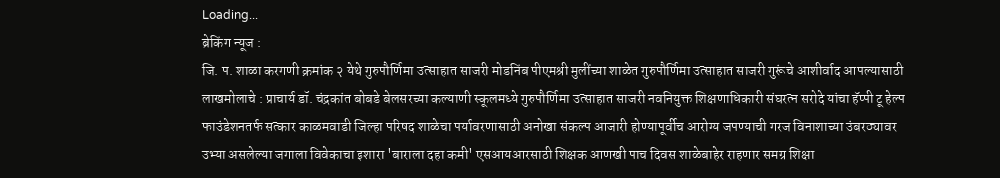Loading...
ब्रेकिंग न्यूज :
जि. प. शाळा करगणी क्रमांक २ येथे गुरुपौर्णिमा उत्साहात साजरी मोडनिंब पीएमश्री मुलींच्या शाळेत गुरुपौर्णिमा उत्साहात साजरी गुरूंचे आशीर्वाद आपल्यासाठी लाखमोलाचे : प्राचार्य डॉ. चंद्रकांत बोबडे बेलसरच्या कल्याणी स्कूलमध्ये गुरुपौर्णिमा उत्साहात साजरी नवनियुक्त शिक्षणाधिकारी संघरत्न सरोदे यांचा हॅप्पी टू हेल्प फाउंडेशनतर्फ सत्कार काळमवाडी जिल्हा परिषद शाळेचा पर्यावरणासाठी अनोखा संकल्प आजारी होण्यापूर्वीच आरोग्य जपण्याची गरज विनाशाच्या उंबरठ्यावर उभ्या असलेल्या जगाला विवेकाचा इशारा 'बाराला दहा कमी' एसआयआरसाठी शिक्षक आणखी पाच दिवस शाळेबाहेर राहणार समग्र शिक्षा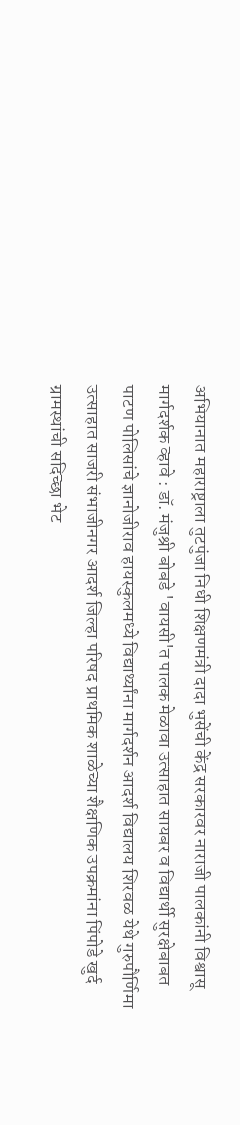अभियानात महाराष्ट्राला तुटपुंजा निधी शिक्षणमंत्री दादा भुसेंची केंद्र सरकारवर नाराजी पालकांनी विश्वासू मार्गदर्शक व्हावे : डॉ. मंजुश्री बोबडे 'वायसी'त पालक मेळावा उत्साहात सायबर व विद्यार्थी सुरक्षेबाबत पाटण पोलिसांचे ज्ञानोजीराव हायस्कुलमध्ये विद्यार्थ्यांना मार्गदर्शन आदर्श विद्यालय शिरवळ येथे गुरुपौर्णिमा उत्साहात साजरी संभाजीनगर आदर्श जिल्हा परिषद प्राथमिक शाळेच्या शैक्षणिक उपक्रमांना पिंपोडे खुर्द ग्रामस्थांची सदिच्छा भेट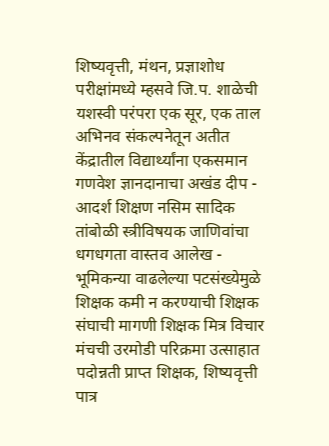शिष्यवृत्ती, मंथन, प्रज्ञाशोध परीक्षांमध्ये म्हसवे जि.प. शाळेची यशस्वी परंपरा एक सूर, एक ताल अभिनव संकल्पनेतून अतीत केंद्रातील विद्यार्थ्यांना एकसमान गणवेश ज्ञानदानाचा अखंड दीप - आदर्श शिक्षण नसिम सादिक तांबोळी स्त्रीविषयक जाणिवांचा धगधगता वास्तव आलेख - भूमिकन्या वाढलेल्या पटसंख्येमुळे शिक्षक कमी न करण्याची शिक्षक संघाची मागणी शिक्षक मित्र विचार मंचची उरमोडी परिक्रमा उत्साहात पदोन्नती प्राप्त शिक्षक, शिष्यवृत्ती पात्र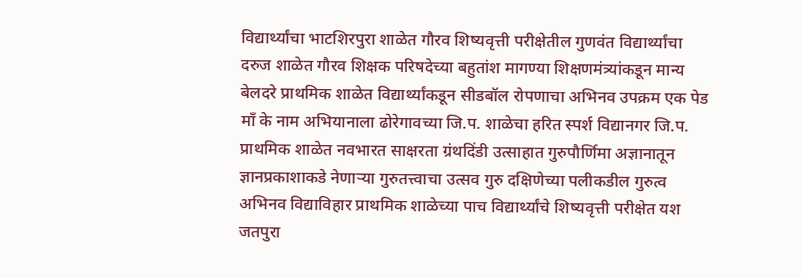विद्यार्थ्यांचा भाटशिरपुरा शाळेत गौरव शिष्यवृत्ती परीक्षेतील गुणवंत विद्यार्थ्यांचा दरुज शाळेत गौरव शिक्षक परिषदेच्या बहुतांश मागण्या शिक्षणमंत्र्यांकडून मान्य बेलदरे प्राथमिक शाळेत विद्यार्थ्यांकडून सीडबॉल रोपणाचा अभिनव उपक्रम एक पेड माँ के नाम अभियानाला ढोरेगावच्या जि.प. शाळेचा हरित स्पर्श विद्यानगर जि.प. प्राथमिक शाळेत नवभारत साक्षरता ग्रंथदिंडी उत्साहात गुरुपौर्णिमा अज्ञानातून ज्ञानप्रकाशाकडे नेणाऱ्या गुरुतत्त्वाचा उत्सव गुरु दक्षिणेच्या पलीकडील गुरुत्व अभिनव विद्याविहार प्राथमिक शाळेच्या पाच विद्यार्थ्यांचे शिष्यवृत्ती परीक्षेत यश जतपुरा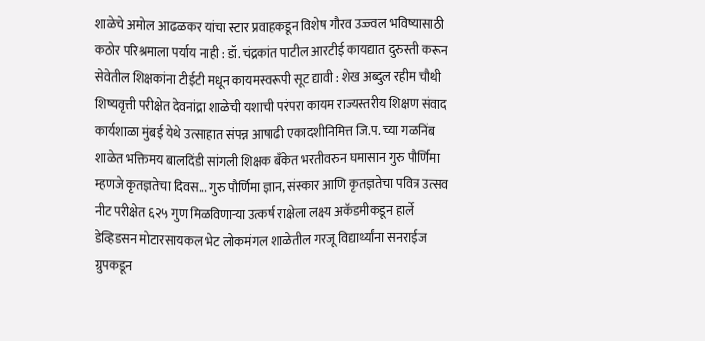शाळेचे अमोल आढळकर यांचा स्टार प्रवाहकडून विशेष गौरव उज्ज्वल भविष्यासाठी कठोर परिश्रमाला पर्याय नाही : डॉ. चंद्रकांत पाटील आरटीई कायद्यात दुरुस्ती करून सेवेतील शिक्षकांना टीईटी मधून कायमस्वरूपी सूट द्यावी : शेख अब्दुल रहीम चौथी शिष्यवृत्ती परीक्षेत देवनांद्रा शाळेची यशाची परंपरा कायम राज्यस्तरीय शिक्षण संवाद कार्यशाळा मुंबई येथे उत्साहात संपन्न आषाढी एकादशीनिमित्त जि.प. च्या गळनिंब शाळेत भक्तिमय बालदिंडी सांगली शिक्षक बँकेत भरतीवरुन घमासान गुरु पौर्णिमा म्हणजे कृतज्ञतेचा दिवस... गुरु पौर्णिमा ज्ञान, संस्कार आणि कृतज्ञतेचा पवित्र उत्सव नीट परीक्षेत ६२५ गुण मिळविणाऱ्या उत्कर्ष राक्षेला लक्ष्य अकॅडमीकडून हार्ले डेव्हिडसन मोटारसायकल भेट लोकमंगल शाळेतील गरजू विद्यार्थ्यांना सनराईज ग्रुपकडून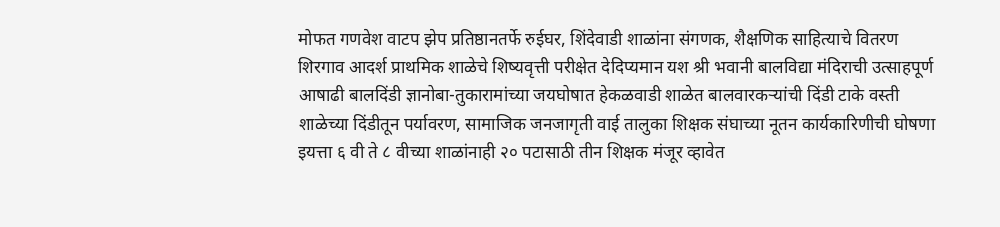मोफत गणवेश वाटप झेप प्रतिष्ठानतर्फे रुईघर, शिंदेवाडी शाळांना संगणक, शैक्षणिक साहित्याचे वितरण शिरगाव आदर्श प्राथमिक शाळेचे शिष्यवृत्ती परीक्षेत देदिप्यमान यश श्री भवानी बालविद्या मंदिराची उत्साहपूर्ण आषाढी बालदिंडी ज्ञानोबा-तुकारामांच्या जयघोषात हेकळवाडी शाळेत बालवारकऱ्यांची दिंडी टाके वस्ती शाळेच्या दिंडीतून पर्यावरण, सामाजिक जनजागृती वाई तालुका शिक्षक संघाच्या नूतन कार्यकारिणीची घोषणा इयत्ता ६ वी ते ८ वीच्या शाळांनाही २० पटासाठी तीन शिक्षक मंजूर व्हावेत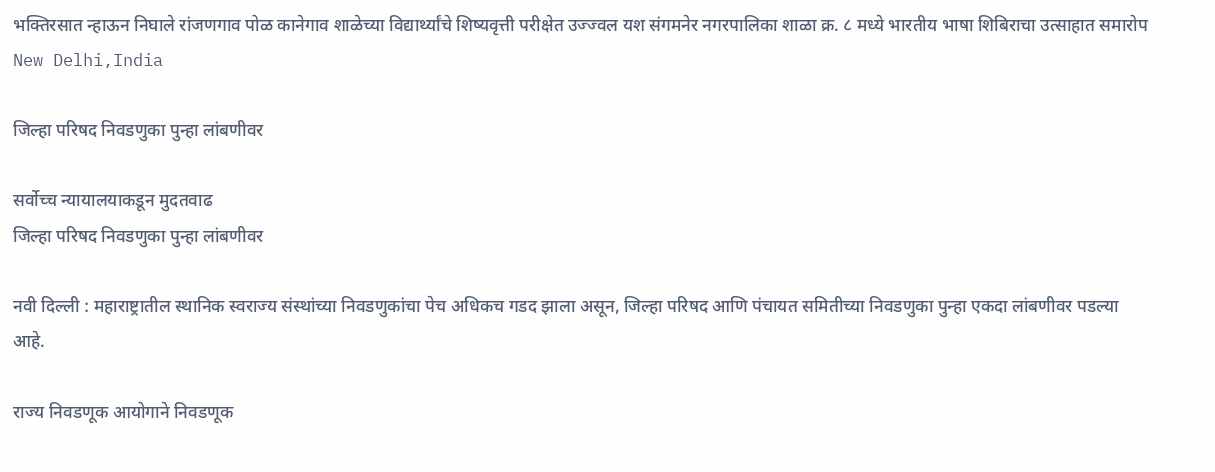भक्तिरसात न्हाऊन निघाले रांजणगाव पोळ कानेगाव शाळेच्या विद्यार्थ्यांचे शिष्यवृत्ती परीक्षेत उज्ज्वल यश संगमनेर नगरपालिका शाळा क्र. ८ मध्ये भारतीय भाषा शिबिराचा उत्साहात समारोप
New Delhi,India

जिल्हा परिषद निवडणुका पुन्हा लांबणीवर

सर्वोच्च न्यायालयाकडून मुदतवाढ
जिल्हा परिषद निवडणुका पुन्हा लांबणीवर

नवी दिल्ली : महाराष्ट्रातील स्थानिक स्वराज्य संस्थांच्या निवडणुकांचा पेच अधिकच गडद झाला असून, जिल्हा परिषद आणि पंचायत समितीच्या निवडणुका पुन्हा एकदा लांबणीवर पडल्या आहे.

राज्य निवडणूक आयोगाने निवडणूक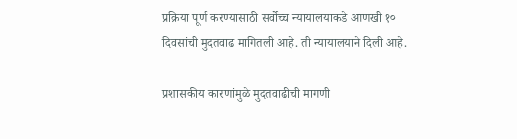प्रक्रिया पूर्ण करण्यासाठी सर्वोच्च न्यायालयाकडे आणखी १० दिवसांची मुदतवाढ मागितली आहे. ती न्यायालयाने दिली आहे.

प्रशासकीय कारणांमुळे मुदतवाढीची मागणी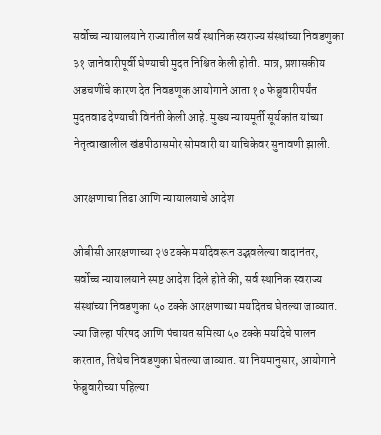सर्वोच्च न्यायालयाने राज्यातील सर्व स्थानिक स्वराज्य संस्थांच्या निवडणुका ३१ जानेवारीपूर्वी घेण्याची मुदत निश्चित केली होती. मात्र, प्रशासकीय अडचणींचे कारण देत निवडणूक आयोगाने आता १० फेब्रुवारीपर्यंत मुदतवाढ देण्याची विनंती केली आहे. मुख्य न्यायमूर्ती सूर्यकांत यांच्या नेतृत्वाखालील खंडपीठासमोर सोमवारी या याचिकेवर सुनावणी झाली.

आरक्षणाचा तिढा आणि न्यायालयाचे आदेश

ओबीसी आरक्षणाच्या २७ टक्के मर्यादेवरून उद्भवलेल्या वादानंतर, सर्वोच्च न्यायालयाने स्पष्ट आदेश दिले होते की, सर्व स्थानिक स्वराज्य संस्थांच्या निवडणुका ५० टक्के आरक्षणाच्या मर्यादेतच घेतल्या जाव्यात. ज्या जिल्हा परिषद आणि पंचायत समित्या ५० टक्के मर्यादेचे पालन करतात, तिथेच निवडणुका घेतल्या जाव्यात. या नियमानुसार, आयोगाने फेब्रुवारीच्या पहिल्या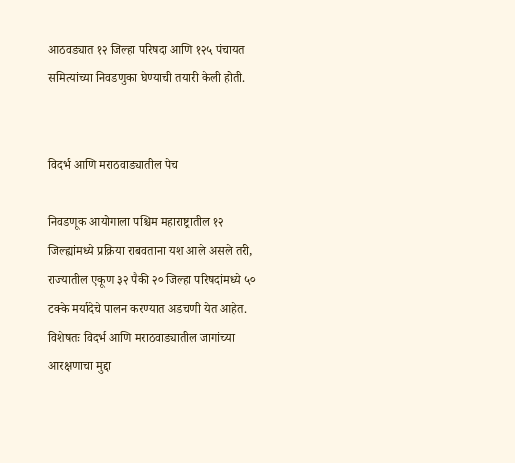आठवड्यात १२ जिल्हा परिषदा आणि १२५ पंचायत समित्यांच्या निवडणुका घेण्याची तयारी केली होती.


विदर्भ आणि मराठवाड्यातील पेच

निवडणूक आयोगाला पश्चिम महाराष्ट्रातील १२ जिल्ह्यांमध्ये प्रक्रिया राबवताना यश आले असले तरी, राज्यातील एकूण ३२ पैकी २० जिल्हा परिषदांमध्ये ५० टक्के मर्यादेचे पालन करण्यात अडचणी येत आहेत. विशेषतः विदर्भ आणि मराठवाड्यातील जागांच्या आरक्षणाचा मुद्दा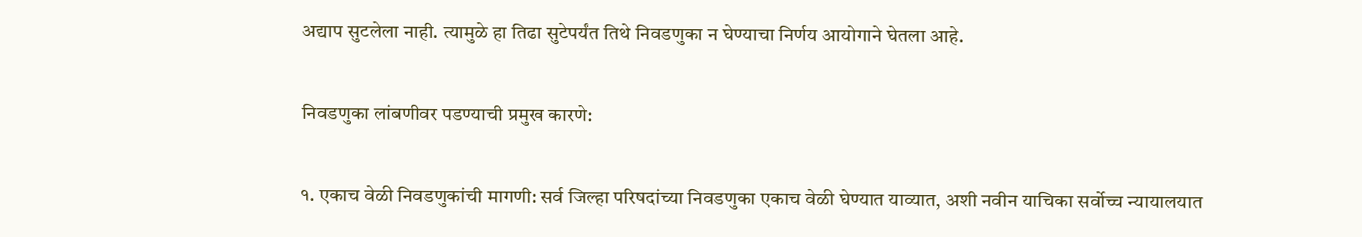अद्याप सुटलेला नाही. त्यामुळे हा तिढा सुटेपर्यंत तिथे निवडणुका न घेण्याचा निर्णय आयोगाने घेतला आहे.

निवडणुका लांबणीवर पडण्याची प्रमुख कारणे:

१. एकाच वेळी निवडणुकांची मागणी: सर्व जिल्हा परिषदांच्या निवडणुका एकाच वेळी घेण्यात याव्यात, अशी नवीन याचिका सर्वोच्च न्यायालयात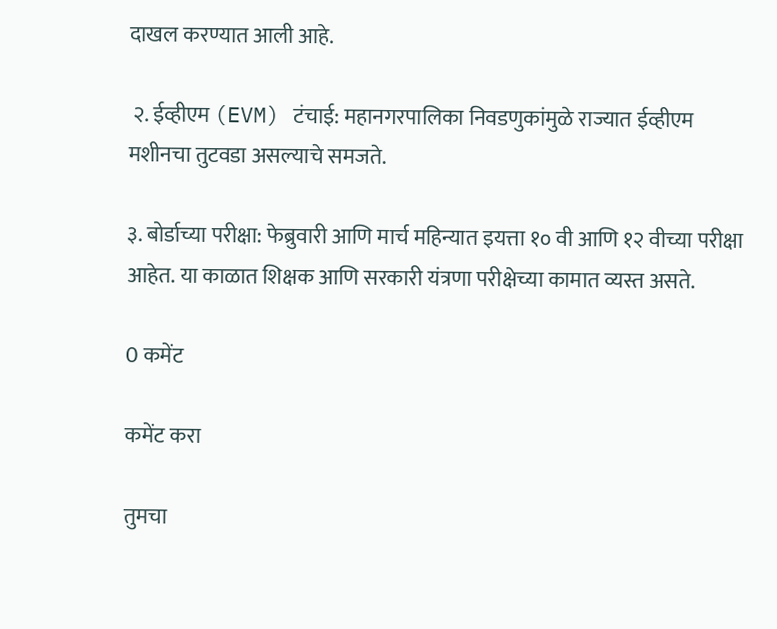दाखल करण्यात आली आहे.

 २. ईव्हीएम (EVM) टंचाई: महानगरपालिका निवडणुकांमुळे राज्यात ईव्हीएम मशीनचा तुटवडा असल्याचे समजते.

३. बोर्डाच्या परीक्षा: फेब्रुवारी आणि मार्च महिन्यात इयत्ता १० वी आणि १२ वीच्या परीक्षा आहेत. या काळात शिक्षक आणि सरकारी यंत्रणा परीक्षेच्या कामात व्यस्त असते.

0 कमेंट

कमेंट करा

तुमचा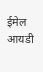ईमेल आयडी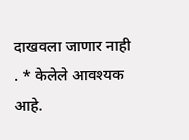दाखवला जाणार नाही . * केलेले आवश्यक आहे.